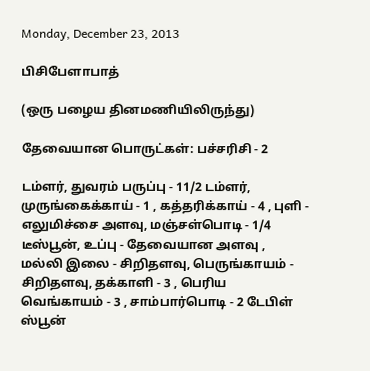Monday, December 23, 2013

பிசிபேளாபாத்

(ஒரு பழைய தினமணியிலிருந்து)

தேவையான பொருட்கள்: பச்சரிசி - 2

டம்ளர், துவரம் பருப்பு - 11/2 டம்ளர், முருங்கைக்காய் - 1 , கத்தரிக்காய் - 4 , புளி - எலுமிச்சை அளவு, மஞ்சள்பொடி - 1/4 டீஸ்பூன், உப்பு - தேவையான அளவு , மல்லி இலை - சிறிதளவு, பெருங்காயம் - சிறிதளவு, தக்காளி - 3 , பெரிய வெங்காயம் - 3 , சாம்பார்பொடி - 2 டேபிள் ஸ்பூன்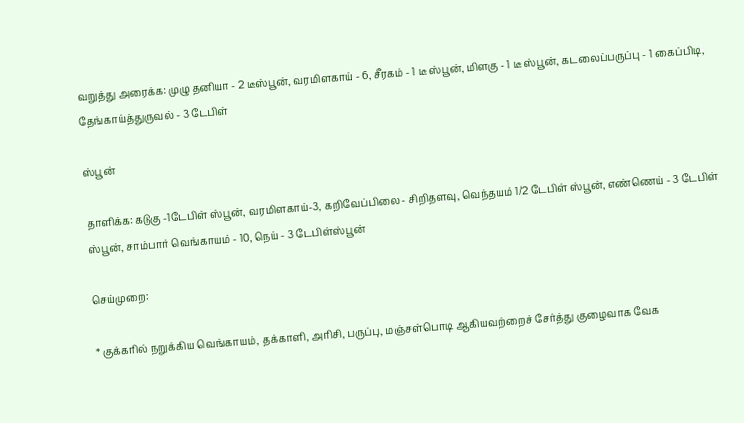வறுத்து அரைக்க: முழு தனியா - 2 டீஸ்பூன், வரமிளகாய் - 6, சீரகம் - 1 டீ ஸ்பூன், மிளகு - 1 டீ ஸ்பூன், கடலைப்பருப்பு - 1 கைப்பிடி, தேங்காய்த்துருவல் - 3 டேபிள்

ஸ்பூன்

தாளிக்க: கடுகு -1டேபிள் ஸ்பூன், வரமிளகாய்-3, கறிவேப்பிலை- சிறிதளவு, வெந்தயம் 1/2 டேபிள் ஸ்பூன், எண்ணெய் - 3 டேபிள் ஸ்பூன், சாம்பார் வெங்காயம் - 10, நெய் - 3 டேபிள்ஸ்பூன்

செய்முறை:

* குக்கரில் நறுக்கிய வெங்காயம், தக்காளி, அரிசி, பருப்பு, மஞ்சள்பொடி ஆகியவற்றைச் சேர்த்து குழைவாக வேக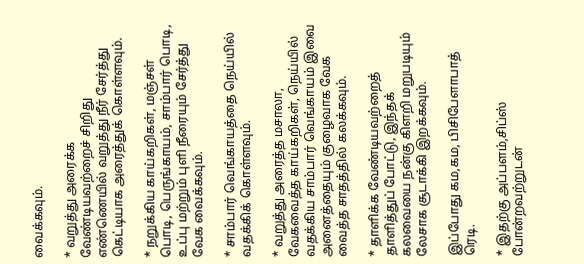வைக்கவும்.

* வறுத்து அரைக்க வேண்டியவற்றைச் சிறிது எண்ணெயில் வறுத்து நீர் சேர்த்து கெட்டியாக அரைத்துக் கொள்ளவும்.

* நறுக்கிய காய்கறிகள், மஞ்சள் பொடி, பெருங்காயம், சாம்பார் பொடி, உப்பு மற்றும் புளி நீரையும் சேர்த்து வேக வைக்கவும்.

* சாம்பார் வெங்காயத்தை நெய்யில் வதக்கிக் கொள்ளவும்.

* வறுத்து அரைத்த மசாலா, வேகவைத்த காய்கறிகள், நெய்யில் வதக்கிய சாம்பார் வெங்காயம் இவை அனைத்தையும் குழைவாக வேக வைத்த சாதத்தில் கலக்கவும்.

* தாளிக்க வேண்டியவற்றைத் தாளித்துப் போட்டு, இந்தக் கலவையை நன்கு கிளறி மறுபடியும் லேசாக சூடாக்கி இறக்கவும்.

இப்போது கம,கம, பிசிபேளாபாத் ரெடி.

* இதற்கு அப்பளம்,சிப்ஸ் போன்றவற்றுடன்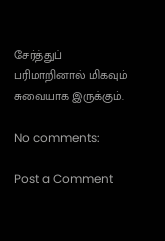சேர்த்துப் பரிமாறினால் மிகவும் சுவையாக இருக்கும்.

No comments:

Post a Comment